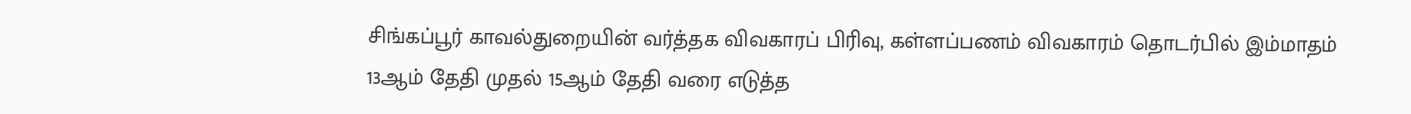சிங்கப்பூர் காவல்துறையின் வர்த்தக விவகாரப் பிரிவு, கள்ளப்பணம் விவகாரம் தொடர்பில் இம்மாதம் 13ஆம் தேதி முதல் 15ஆம் தேதி வரை எடுத்த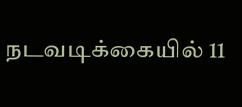நடவடிக்கையில் 11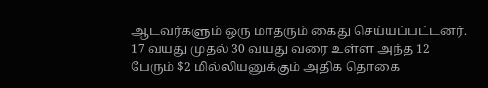ஆடவர்களும் ஒரு மாதரும் கைது செய்யப்பட்டனர்.
17 வயது முதல் 30 வயது வரை உள்ள அந்த 12 பேரும் $2 மில்லியனுக்கும் அதிக தொகை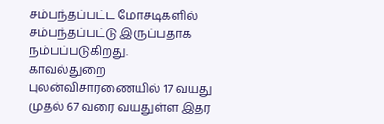சம்பந்தப்பட்ட மோசடிகளில் சம்பந்தப்பட்டு இருப்பதாக நம்பப்படுகிறது.
காவல்துறை புலன்விசாரணையில் 17 வயது முதல் 67 வரை வயதுள்ள இதர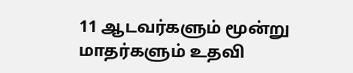11 ஆடவர்களும் மூன்று மாதர்களும் உதவி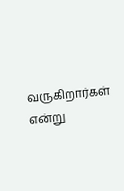வருகிறார்கள் என்று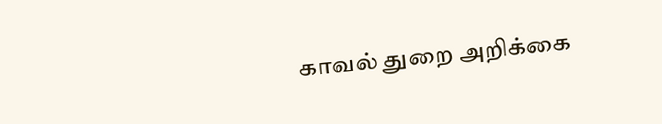காவல் துறை அறிக்கை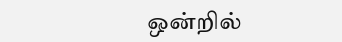ஒன்றில்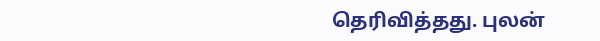தெரிவித்தது. புலன்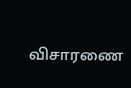விசாரணை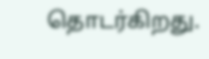தொடர்கிறது.